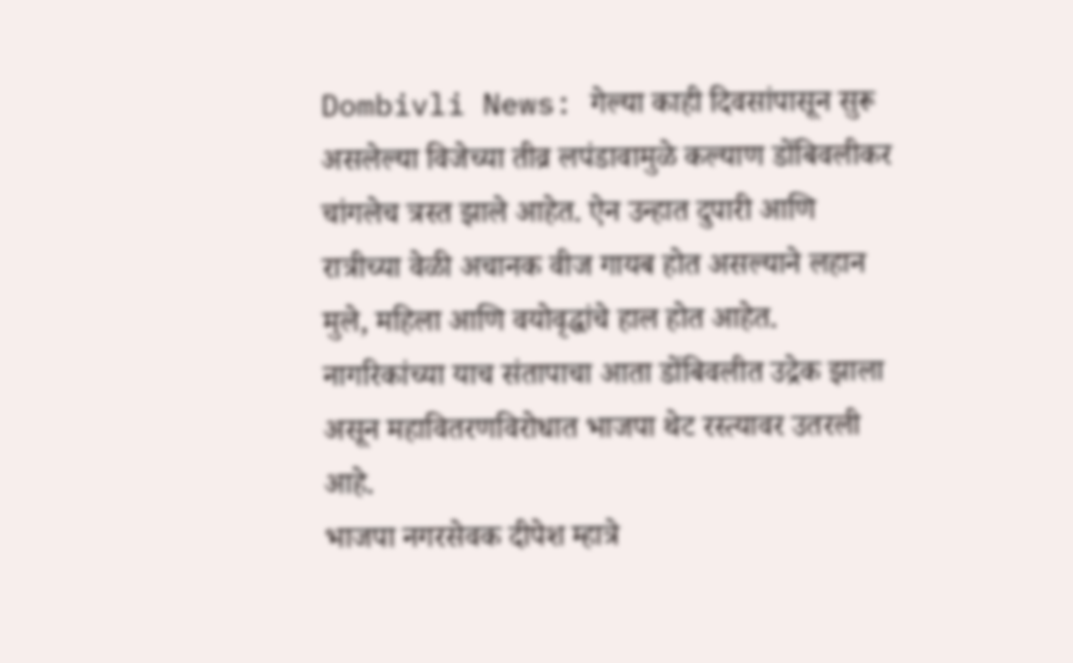Dombivli News: गेल्या काही दिवसांपासून सुरू असलेल्या विजेच्या तीव्र लपंडावामुळे कल्याण डोंबिवलीकर चांगलेच त्रस्त झाले आहेत. ऐन उन्हात दुपारी आणि रात्रीच्या वेळी अचानक वीज गायब होत असल्याने लहान मुले, महिला आणि वयोवृद्धांचे हाल होत आहेत. नागरिकांच्या याच संतापाचा आता डोंबिवलीत उद्रेक झाला असून महावितरणविरोधात भाजपा थेट रस्त्यावर उतरली आहे.
भाजपा नगरसेवक दीपेश म्हात्रे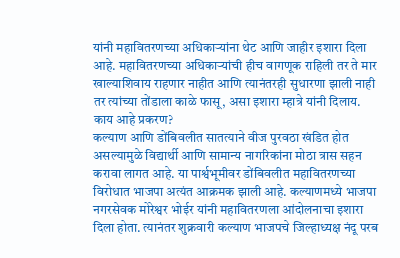यांनी महावितरणच्या अधिकाऱ्यांना थेट आणि जाहीर इशारा दिला आहे. महावितरणच्या अधिकाऱ्यांची हीच वागणूक राहिली तर ते मार खाल्याशिवाय राहणार नाहीत आणि त्यानंतरही सुधारणा झाली नाही तर त्यांच्या तोंडाला काळे फासू, असा इशारा म्हात्रे यांनी दिलाय.
काय आहे प्रकरण?
कल्याण आणि डोंबिवलीत सातत्याने वीज पुरवठा खंडित होत असल्यामुळे विद्यार्थी आणि सामान्य नागरिकांना मोठा त्रास सहन करावा लागत आहे. या पार्श्वभूमीवर डोंबिवलीत महावितरणच्या विरोधात भाजपा अत्यंत आक्रमक झाली आहे. कल्याणमध्ये भाजपा नगरसेवक मोरेश्वर भोईर यांनी महावितरणला आंदोलनाचा इशारा दिला होता. त्यानंतर शुक्रवारी कल्याण भाजपचे जिल्हाध्यक्ष नंदू परब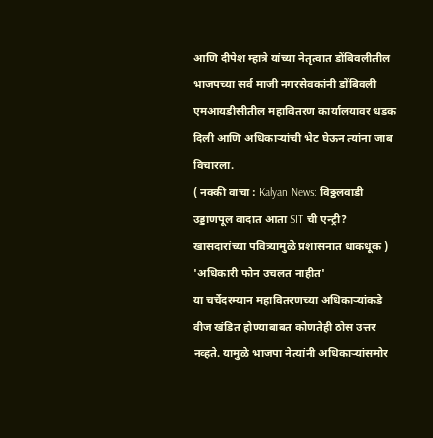आणि दीपेश म्हात्रे यांच्या नेतृत्वात डोंबिवलीतील भाजपच्या सर्व माजी नगरसेवकांनी डोंबिवली एमआयडीसीतील महावितरण कार्यालयावर धडक दिली आणि अधिकाऱ्यांची भेट घेऊन त्यांना जाब विचारला.
( नक्की वाचा : Kalyan News: विठ्ठलवाडी उड्डाणपूल वादात आता SIT ची एन्ट्री? खासदारांच्या पवित्र्यामुळे प्रशासनात धाकधूक )
'अधिकारी फोन उचलत नाहीत'
या चर्चेदरम्यान महावितरणच्या अधिकाऱ्यांकडे वीज खंडित होण्याबाबत कोणतेही ठोस उत्तर नव्हते. यामुळे भाजपा नेत्यांनी अधिकाऱ्यांसमोर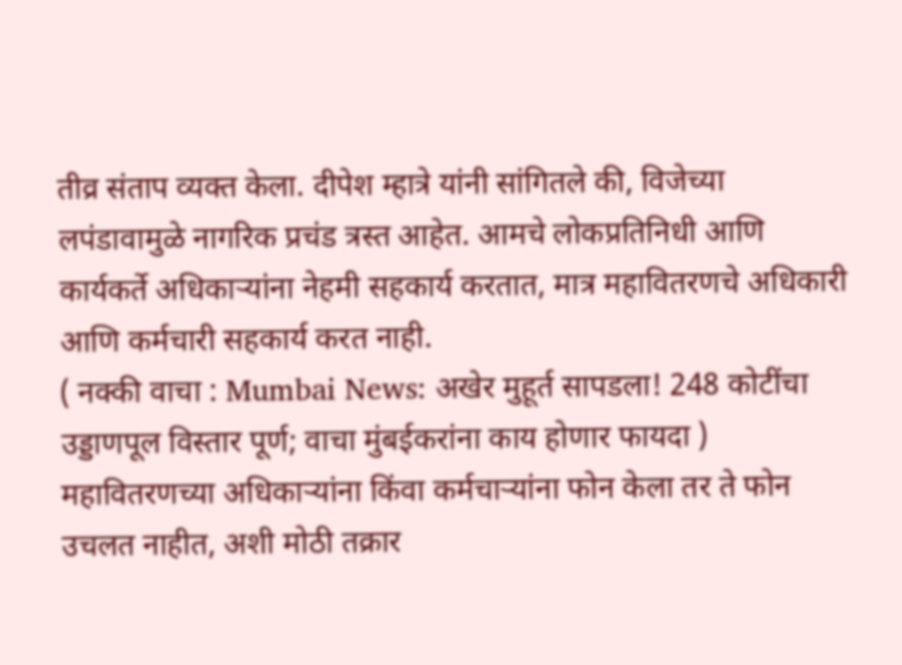तीव्र संताप व्यक्त केला. दीपेश म्हात्रे यांनी सांगितले की, विजेच्या लपंडावामुळे नागरिक प्रचंड त्रस्त आहेत. आमचे लोकप्रतिनिधी आणि कार्यकर्ते अधिकाऱ्यांना नेहमी सहकार्य करतात, मात्र महावितरणचे अधिकारी आणि कर्मचारी सहकार्य करत नाही.
( नक्की वाचा : Mumbai News: अखेर मुहूर्त सापडला! 248 कोटींचा उड्डाणपूल विस्तार पूर्ण; वाचा मुंबईकरांना काय होणार फायदा )
महावितरणच्या अधिकाऱ्यांना किंवा कर्मचाऱ्यांना फोन केला तर ते फोन उचलत नाहीत, अशी मोठी तक्रार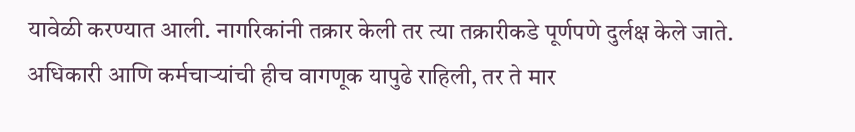यावेळी करण्यात आली. नागरिकांनी तक्रार केली तर त्या तक्रारीकडे पूर्णपणे दुर्लक्ष केले जाते. अधिकारी आणि कर्मचाऱ्यांची हीच वागणूक यापुढे राहिली, तर ते मार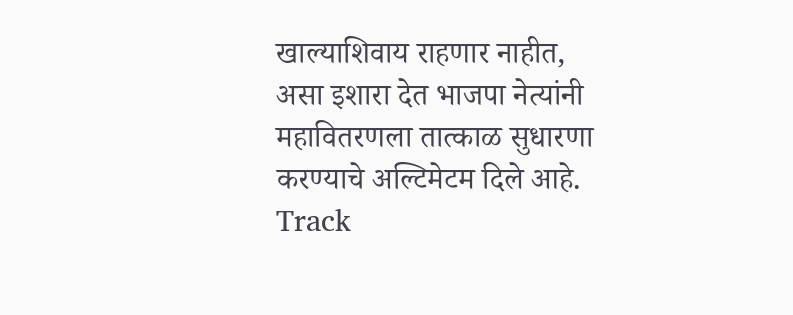खाल्याशिवाय राहणार नाहीत, असा इशारा देत भाजपा नेत्यांनी महावितरणला तात्काळ सुधारणा करण्याचे अल्टिमेटम दिले आहे.
Track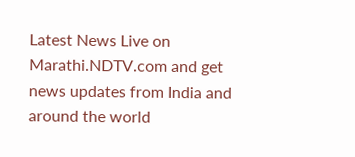Latest News Live on Marathi.NDTV.com and get news updates from India and around the world